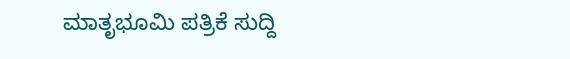ಮಾತೃಭೂಮಿ ಪತ್ರಿಕೆ ಸುದ್ದಿ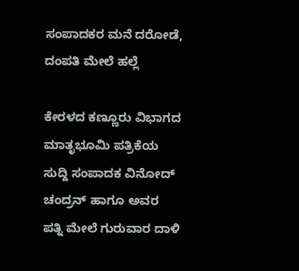ಸಂಪಾದಕರ ಮನೆ ದರೋಡೆ, ದಂಪತಿ ಮೇಲೆ ಹಲ್ಲೆ

ಕೇರಳದ ಕಣ್ಣೂರು ವಿಭಾಗದ ಮಾತೃಭೂಮಿ ಪತ್ರಿಕೆಯ ಸುದ್ದಿ ಸಂಪಾದಕ ವಿನೋದ್ ಚಂದ್ರನ್ ಹಾಗೂ ಅವರ ಪತ್ನಿ ಮೇಲೆ ಗುರುವಾರ ದಾಳಿ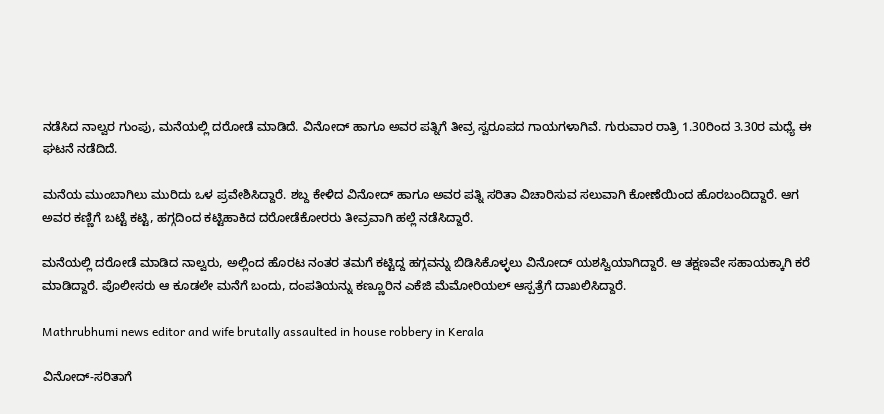ನಡೆಸಿದ ನಾಲ್ವರ ಗುಂಪು, ಮನೆಯಲ್ಲಿ ದರೋಡೆ ಮಾಡಿದೆ. ವಿನೋದ್ ಹಾಗೂ ಅವರ ಪತ್ನಿಗೆ ತೀವ್ರ ಸ್ವರೂಪದ ಗಾಯಗಳಾಗಿವೆ. ಗುರುವಾರ ರಾತ್ರಿ 1.30ರಿಂದ 3.30ರ ಮಧ್ಯೆ ಈ ಘಟನೆ ನಡೆದಿದೆ.

ಮನೆಯ ಮುಂಬಾಗಿಲು ಮುರಿದು ಒಳ ಪ್ರವೇಶಿಸಿದ್ದಾರೆ. ಶಬ್ದ ಕೇಳಿದ ವಿನೋದ್ ಹಾಗೂ ಅವರ ಪತ್ನಿ ಸರಿತಾ ವಿಚಾರಿಸುವ ಸಲುವಾಗಿ ಕೋಣೆಯಿಂದ ಹೊರಬಂದಿದ್ದಾರೆ. ಆಗ ಅವರ ಕಣ್ಣಿಗೆ ಬಟ್ಟೆ ಕಟ್ಟಿ, ಹಗ್ಗದಿಂದ ಕಟ್ಟಿಹಾಕಿದ ದರೋಡೆಕೋರರು ತೀವ್ರವಾಗಿ ಹಲ್ಲೆ ನಡೆಸಿದ್ದಾರೆ.

ಮನೆಯಲ್ಲಿ ದರೋಡೆ ಮಾಡಿದ ನಾಲ್ವರು, ಅಲ್ಲಿಂದ ಹೊರಟ ನಂತರ ತಮಗೆ ಕಟ್ಟಿದ್ದ ಹಗ್ಗವನ್ನು ಬಿಡಿಸಿಕೊಳ್ಳಲು ವಿನೋದ್ ಯಶಸ್ವಿಯಾಗಿದ್ದಾರೆ. ಆ ತಕ್ಷಣವೇ ಸಹಾಯಕ್ಕಾಗಿ ಕರೆ ಮಾಡಿದ್ದಾರೆ. ಪೊಲೀಸರು ಆ ಕೂಡಲೇ ಮನೆಗೆ ಬಂದು, ದಂಪತಿಯನ್ನು ಕಣ್ಣೂರಿನ ಎಕೆಜಿ ಮೆಮೋರಿಯಲ್ ಆಸ್ಪತ್ರೆಗೆ ದಾಖಲಿಸಿದ್ದಾರೆ.

Mathrubhumi news editor and wife brutally assaulted in house robbery in Kerala

ವಿನೋದ್-ಸರಿತಾಗೆ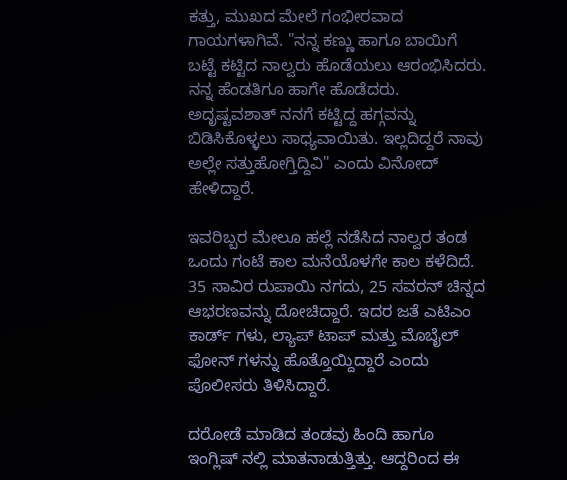ಕತ್ತು, ಮುಖದ ಮೇಲೆ ಗಂಭೀರವಾದ ಗಾಯಗಳಾಗಿವೆ. "ನನ್ನ ಕಣ್ಣು ಹಾಗೂ ಬಾಯಿಗೆ ಬಟ್ಟೆ ಕಟ್ಟಿದ ನಾಲ್ವರು ಹೊಡೆಯಲು ಆರಂಭಿಸಿದರು. ನನ್ನ ಹೆಂಡತಿಗೂ ಹಾಗೇ ಹೊಡೆದರು. ಅದೃಷ್ಟವಶಾತ್ ನನಗೆ ಕಟ್ಟಿದ್ದ ಹಗ್ಗವನ್ನು ಬಿಡಿಸಿಕೊಳ್ಳಲು ಸಾಧ್ಯವಾಯಿತು. ಇಲ್ಲದಿದ್ದರೆ ನಾವು ಅಲ್ಲೇ ಸತ್ತುಹೋಗ್ತಿದ್ದಿವಿ" ಎಂದು ವಿನೋದ್ ಹೇಳಿದ್ದಾರೆ.

ಇವರಿಬ್ಬರ ಮೇಲೂ ಹಲ್ಲೆ ನಡೆಸಿದ ನಾಲ್ವರ ತಂಡ ಒಂದು ಗಂಟೆ ಕಾಲ ಮನೆಯೊಳಗೇ ಕಾಲ ಕಳೆದಿದೆ. 35 ಸಾವಿರ ರುಪಾಯಿ ನಗದು, 25 ಸವರನ್ ಚಿನ್ನದ ಆಭರಣವನ್ನು ದೋಚಿದ್ದಾರೆ. ಇದರ ಜತೆ ಎಟಿಎಂ ಕಾರ್ಡ್ ಗಳು, ಲ್ಯಾಪ್ ಟಾಪ್ ಮತ್ತು ಮೊಬೈಲ್ ಫೋನ್ ಗಳನ್ನು ಹೊತ್ತೊಯ್ದಿದ್ದಾರೆ ಎಂದು ಪೊಲೀಸರು ತಿಳಿಸಿದ್ದಾರೆ.

ದರೋಡೆ ಮಾಡಿದ ತಂಡವು ಹಿಂದಿ ಹಾಗೂ ಇಂಗ್ಲಿಷ್ ನಲ್ಲಿ ಮಾತನಾಡುತ್ತಿತ್ತು. ಆದ್ದರಿಂದ ಈ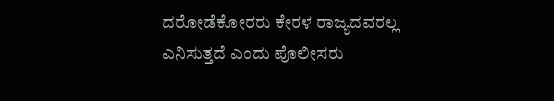ದರೋಡೆಕೋರರು ಕೇರಳ ರಾಜ್ಯದವರಲ್ಲ ಎನಿಸುತ್ತದೆ ಎಂದು ಪೊಲೀಸರು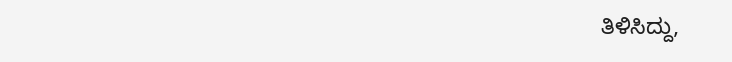ತಿಳಿಸಿದ್ದು,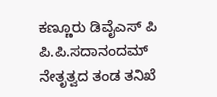ಕಣ್ಣೂರು ಡಿವೈಎಸ್ ಪಿ ಪಿ.ಪಿ.ಸದಾನಂದಮ್ ನೇತೃತ್ವದ ತಂಡ ತನಿಖೆ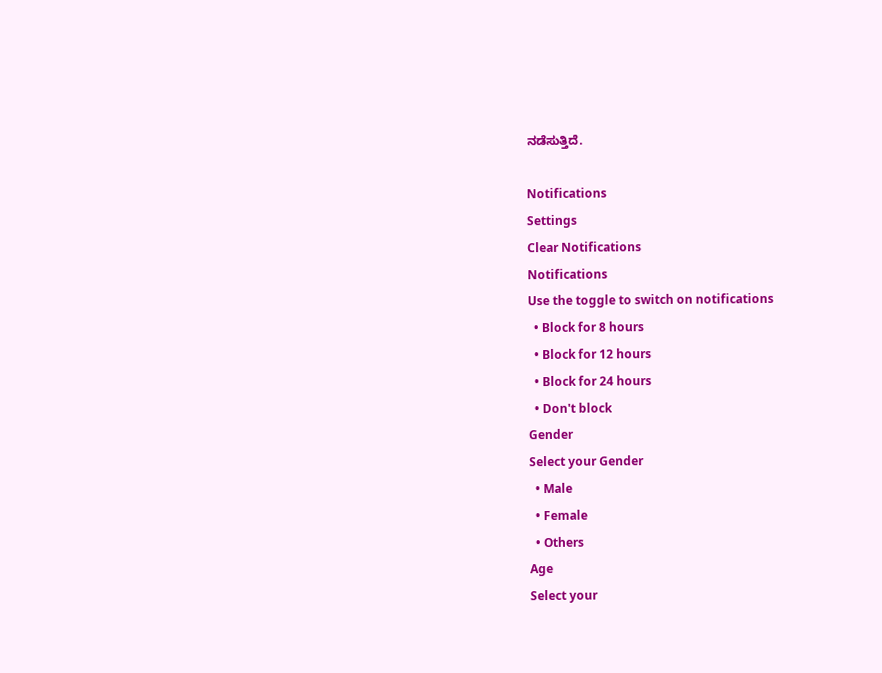ನಡೆಸುತ್ತಿದೆ.

Notifications
Settings
Clear Notifications
Notifications
Use the toggle to switch on notifications
  • Block for 8 hours
  • Block for 12 hours
  • Block for 24 hours
  • Don't block
Gender
Select your Gender
  • Male
  • Female
  • Others
Age
Select your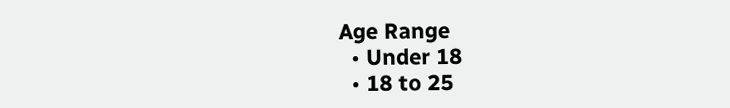Age Range
  • Under 18
  • 18 to 25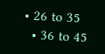• 26 to 35
  • 36 to 45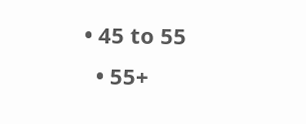• 45 to 55
  • 55+